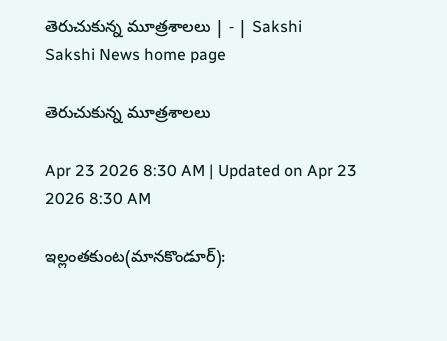తెరుచుకున్న మూత్రశాలలు | - | Sakshi
Sakshi News home page

తెరుచుకున్న మూత్రశాలలు

Apr 23 2026 8:30 AM | Updated on Apr 23 2026 8:30 AM

ఇల్లంతకుంట(మానకొండూర్‌):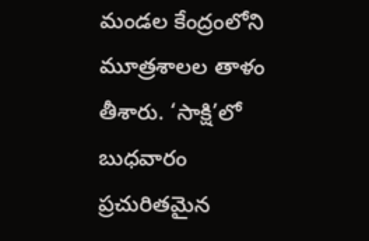మండల కేంద్రంలోని మూత్రశాలల తాళం తీశారు. ‘సాక్షి’లో బుధవారం ప్రచురితమైన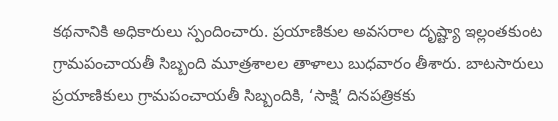కథనానికి అధికారులు స్పందించారు. ప్రయాణికుల అవసరాల దృష్ట్యా ఇల్లంతకుంట గ్రామపంచాయతీ సిబ్బంది మూత్రశాలల తాళాలు బుధవారం తీశారు. బాటసారులు ప్రయాణికులు గ్రామపంచాయతీ సిబ్బందికి, ‘సాక్షి’ దినపత్రికకు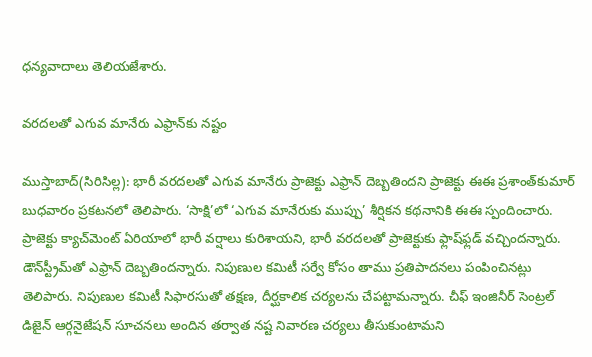ధన్యవాదాలు తెలియజేశారు.

వరదలతో ఎగువ మానేరు ఎఫ్రాన్‌కు నష్టం

ముస్తాబాద్‌(సిరిసిల్ల): భారీ వరదలతో ఎగువ మానేరు ప్రాజెక్టు ఎఫ్రాన్‌ దెబ్బతిందని ప్రాజెక్టు ఈఈ ప్రశాంత్‌కుమార్‌ బుధవారం ప్రకటనలో తెలిపారు. ‘సాక్షి’లో ‘ఎగువ మానేరుకు ముప్పు’ శీర్షికన కథనానికి ఈఈ స్పందించారు. ప్రాజెక్టు క్యాచ్‌మెంట్‌ ఏరియాలో భారీ వర్షాలు కురిశాయని, భారీ వరదలతో ప్రాజెక్టుకు ఫ్లాష్‌ఫ్లడ్‌ వచ్చిందన్నారు. డౌన్‌స్ట్రీమ్‌తో ఎఫ్రాన్‌ దెబ్బతిందన్నారు. నిపుణుల కమిటీ సర్వే కోసం తాము ప్రతిపాదనలు పంపించినట్లు తెలిపారు. నిపుణుల కమిటీ సిఫారసుతో తక్షణ, దీర్ఘకాలిక చర్యలను చేపట్టామన్నారు. చీఫ్‌ ఇంజినీర్‌ సెంట్రల్‌ డిజైన్‌ ఆర్గనైజేషన్‌ సూచనలు అందిన తర్వాత నష్ట నివారణ చర్యలు తీసుకుంటామని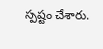స్పష్టం చేశారు.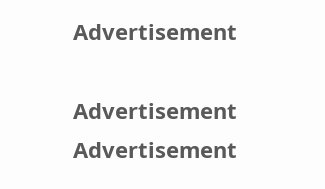Advertisement

Advertisement
Advertisement